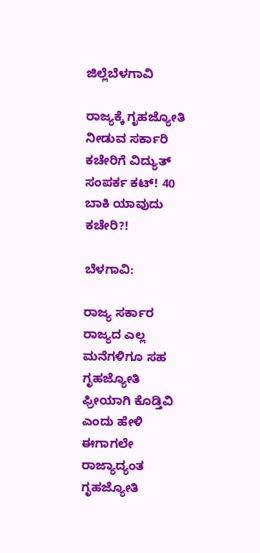ಜಿಲ್ಲೆಬೆಳಗಾವಿ

ರಾಜ್ಯಕ್ಕೆ ಗೃಹಜ್ಯೋತಿ ನೀಡುವ ಸರ್ಕಾರಿ ಕಚೇರಿಗೆ ವಿದ್ಯುತ್ ಸಂಪರ್ಕ ಕಟ್! 40 ಬಾಕಿ ಯಾವುದು ಕಚೇರಿ?!

ಬೆಳಗಾವಿ:

ರಾಜ್ಯ ಸರ್ಕಾರ ರಾಜ್ಯದ ಎಲ್ಲ ಮನೆಗಳಿಗೂ ಸಹ ಗೃಹಜ್ಯೋತಿ ಫ್ರೀಯಾಗಿ ಕೊಡ್ತಿವಿ ಎಂದು ಹೇಳಿ ಈಗಾಗಲೇ ರಾಜ್ಯಾದ್ಯಂತ ಗೃಹಜ್ಯೋತಿ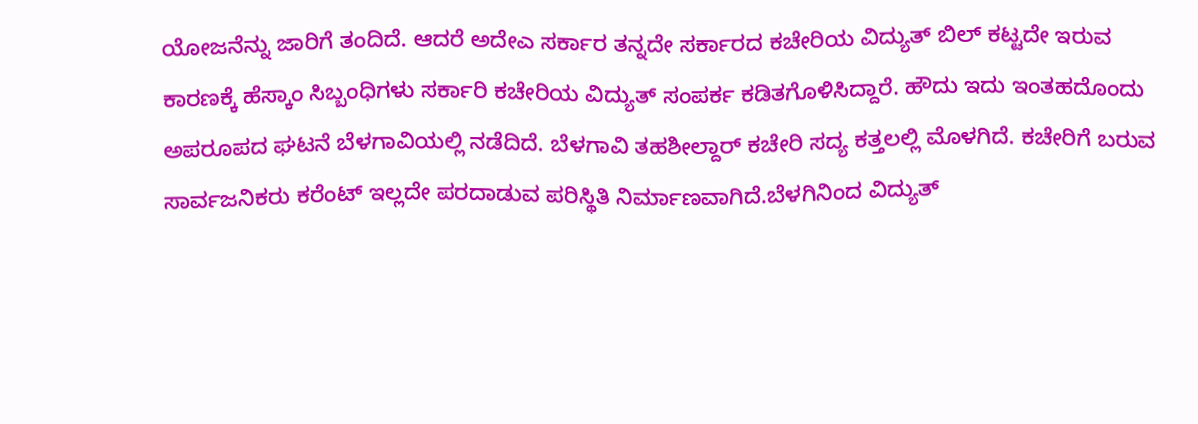ಯೋಜನೆನ್ನು ಜಾರಿಗೆ ತಂದಿದೆ. ಆದರೆ ಅದೇಎ ಸರ್ಕಾರ ತನ್ನದೇ ಸರ್ಕಾರದ ಕಚೇರಿಯ ವಿದ್ಯುತ್ ಬಿಲ್ ಕಟ್ಟದೇ ಇರುವ ಕಾರಣಕ್ಕೆ ಹೆಸ್ಕಾಂ ಸಿಬ್ಬಂಧಿಗಳು ಸರ್ಕಾರಿ ಕಚೇರಿಯ ವಿದ್ಯುತ್ ಸಂಪರ್ಕ ಕಡಿತಗೊಳಿಸಿದ್ದಾರೆ. ಹೌದು ಇದು ಇಂತಹದೊಂದು ಅಪರೂಪದ ಘಟನೆ ಬೆಳಗಾವಿಯಲ್ಲಿ ನಡೆದಿದೆ. ಬೆಳಗಾವಿ ತಹಶೀಲ್ದಾರ್ ಕಚೇರಿ ಸದ್ಯ ಕತ್ತಲಲ್ಲಿ ಮೊಳಗಿದೆ. ಕಚೇರಿಗೆ ಬರುವ ಸಾರ್ವಜನಿಕರು ಕರೆಂಟ್ ಇಲ್ಲದೇ ಪರದಾಡುವ ಪರಿಸ್ಥಿತಿ ನಿರ್ಮಾಣವಾಗಿದೆ.ಬೆಳಗಿನಿಂದ ವಿದ್ಯುತ್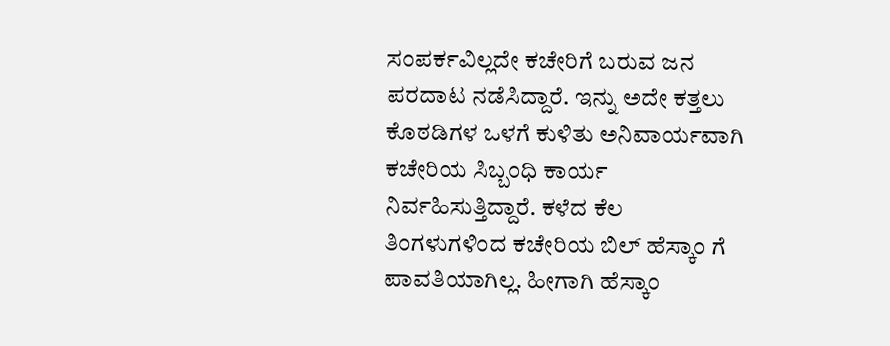ಸಂಪರ್ಕವಿಲ್ಲದೇ ಕಚೇರಿಗೆ ಬರುವ ಜನ ಪರದಾಟ ನಡೆಸಿದ್ದಾರೆ. ಇನ್ನು ಅದೇ ಕತ್ತಲು ಕೊಠಡಿಗಳ ಒಳಗೆ ಕುಳಿತು ಅನಿವಾರ್ಯವಾಗಿ ಕಚೇರಿಯ ಸಿಬ್ಬಂಧಿ ಕಾರ್ಯ ನಿರ್ವಹಿಸುತ್ತಿದ್ದಾರೆ. ಕಳೆದ ಕೆಲ ತಿಂಗಳುಗಳಿಂದ ಕಚೇರಿಯ ಬಿಲ್ ಹೆಸ್ಕಾಂ ಗೆ ಪಾವತಿಯಾಗಿಲ್ಲ. ಹೀಗಾಗಿ ಹೆಸ್ಕಾಂ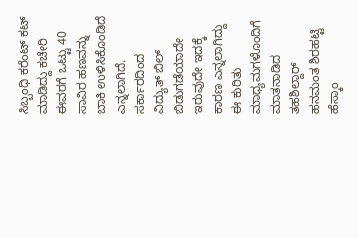ಸಿಬ್ಬಂಧಿ ಕರೆಂಟ್ ಕಟ್ ಮಾಡಿದ್ದು ಕಚೇರಿ ಈವರಗೆ ಒಟ್ಟು 40 ಸಾವಿರ ಹಣವನ್ನು ಬಾಕಿ ಉಳಿಸಿಕೊಂಡಿದೆ ಎನ್ನಲಾಗಿದೆ. ಸರ್ಕಾರದಿಂದ ವಿದ್ಯುತ್ ಬಿಲ್ ಬಿಡುಗಡೆಯಾದೇ ಇರುವುದೇ ಇದಕ್ಕೆ ಕಾರಣ ಎನ್ನಲಾಗಿದ್ದು ಈ ಕುರಿತು ಮಾಧ್ಯಮಗಳೊಂದಿಗೆ ಮಾತನಾಡಿದ ತಹಶಿಲ್ದಾರ್ ಹನಮಂತ ಶಿರಹಟ್ಟಿ ಹೆಸ್ಕಾಂ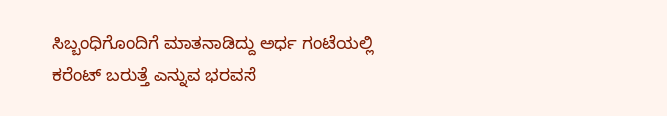ಸಿಬ್ಬಂಧಿಗೊಂದಿಗೆ ಮಾತನಾಡಿದ್ದು ಅರ್ಧ ಗಂಟೆಯಲ್ಲಿ ಕರೆಂಟ್ ಬರುತ್ತೆ ಎನ್ನುವ ಭರವಸೆ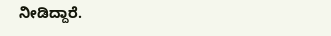ನೀಡಿದ್ದಾರೆ.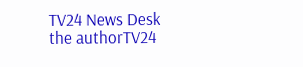TV24 News Desk
the authorTV24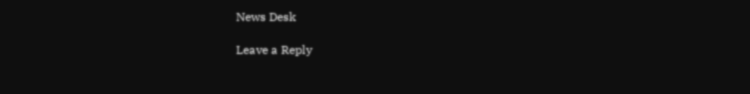News Desk

Leave a Reply